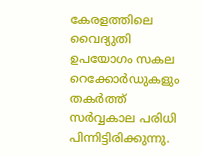കേരളത്തിലെ വൈദ്യുതി ഉപയോഗം സകല റെക്കോർഡുകളും തകർത്ത് സർവ്വകാല പരിധി പിന്നിട്ടിരിക്കുന്നു.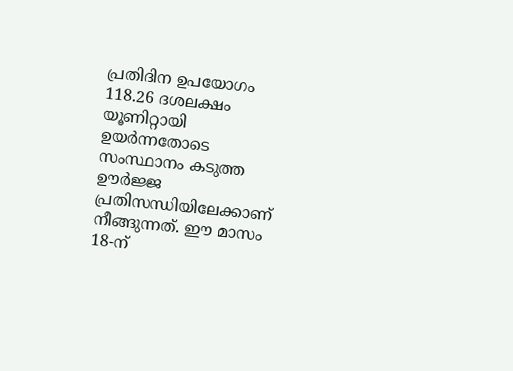പ്രതിദിന ഉപയോഗം 118.26 ദശലക്ഷം യൂണിറ്റായി ഉയർന്നതോടെ സംസ്ഥാനം കടുത്ത ഊർജ്ജ പ്രതിസന്ധിയിലേക്കാണ് നീങ്ങുന്നത്. ഈ മാസം 18-ന്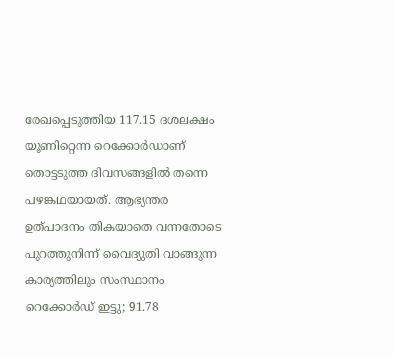രേഖപ്പെടുത്തിയ 117.15 ദശലക്ഷം യൂണിറ്റെന്ന റെക്കോർഡാണ് തൊട്ടടുത്ത ദിവസങ്ങളിൽ തന്നെ പഴങ്കഥയായത്. ആഭ്യന്തര ഉത്പാദനം തികയാതെ വന്നതോടെ പുറത്തുനിന്ന് വൈദ്യുതി വാങ്ങുന്ന കാര്യത്തിലും സംസ്ഥാനം റെക്കോർഡ് ഇട്ടു; 91.78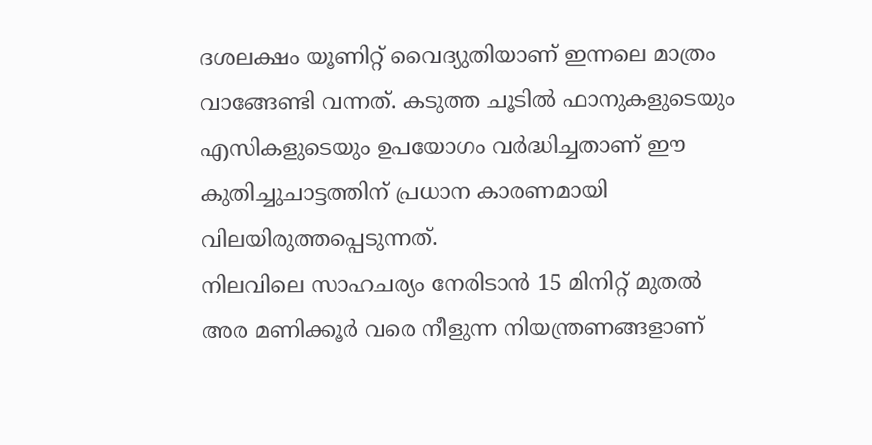ദശലക്ഷം യൂണിറ്റ് വൈദ്യുതിയാണ് ഇന്നലെ മാത്രം വാങ്ങേണ്ടി വന്നത്. കടുത്ത ചൂടിൽ ഫാനുകളുടെയും എസികളുടെയും ഉപയോഗം വർദ്ധിച്ചതാണ് ഈ കുതിച്ചുചാട്ടത്തിന് പ്രധാന കാരണമായി വിലയിരുത്തപ്പെടുന്നത്.
നിലവിലെ സാഹചര്യം നേരിടാൻ 15 മിനിറ്റ് മുതൽ അര മണിക്കൂർ വരെ നീളുന്ന നിയന്ത്രണങ്ങളാണ്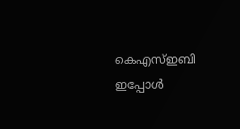കെഎസ്ഇബി ഇപ്പോൾ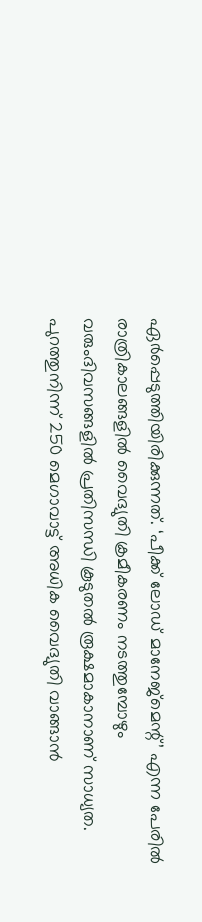ഏർപ്പെടുത്തിയിരിക്കുന്നത്. ‘പീക്ക് ലോഡ് മാനേജ്മെന്റ്’ എന്ന പേരിൽ രാത്രികാലങ്ങളിൽ വൈദ്യുതി ക്രമീകരണം നടത്തുമ്പോഴും വരുംദിവസങ്ങളിൽ പ്രതിസന്ധി കൂടുതൽ രൂക്ഷമാകാനാണ് സാധ്യത. പുറത്തുനിന്ന് 250 മെഗാവാട്ട് അധിക വൈദ്യുതി വാങ്ങാൻ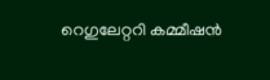റെഗുലേറ്ററി കമ്മീഷൻ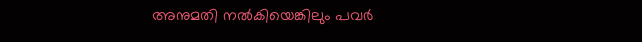അനുമതി നൽകിയെങ്കിലും പവർ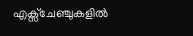എക്സ്ചേഞ്ചുകളിൽ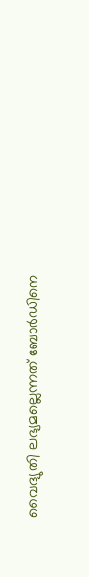വൈദ്യുതി ലഭ്യമല്ലെന്നത് ബോർഡിനെ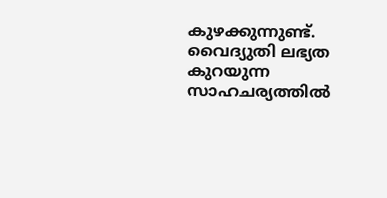കുഴക്കുന്നുണ്ട്. വൈദ്യുതി ലഭ്യത കുറയുന്ന സാഹചര്യത്തിൽ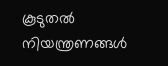കൂടുതൽ നിയന്ത്രണങ്ങൾ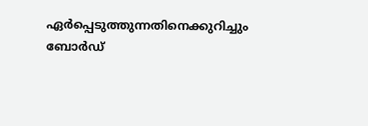ഏർപ്പെടുത്തുന്നതിനെക്കുറിച്ചും ബോർഡ്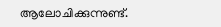ആലോചിക്കുന്നുണ്ട്.